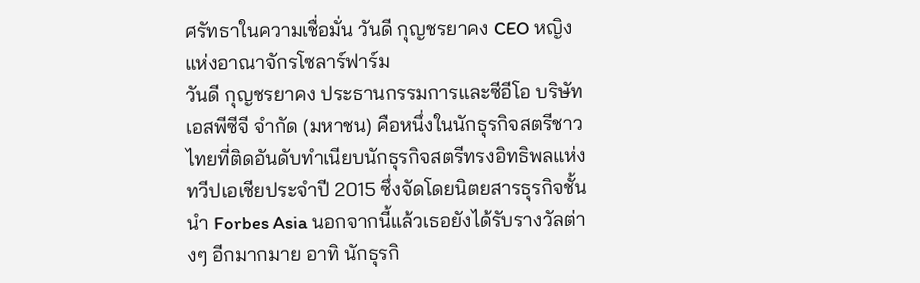ศรัทธาในความเชื่อมั่น วันดี กุญชรยาคง CEO หญิง แห่งอาณาจักรโซลาร์ฟาร์ม
วันดี กุญชรยาคง ประธานกรรมการและซีอีโอ บริษัท เอสพีซีจี จํากัด (มหาชน) คือหนึ่งในนักธุรกิจสตรีชาวไทยที่ติดอันดับทําเนียบนักธุรกิจสตรีทรงอิทธิพลแห่งทวีปเอเชียประจําปี 2015 ซึ่งจัดโดยนิตยสารธุรกิจชั้นนํา Forbes Asia นอกจากนี้แล้วเธอยังได้รับรางวัลต่างๆ อีกมากมาย อาทิ นักธุรกิ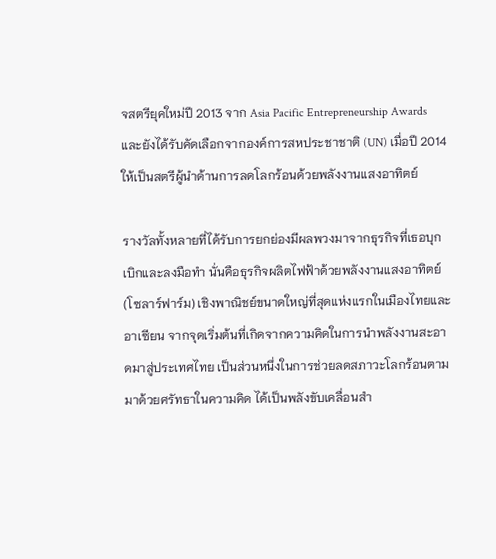จสตรียุคใหม่ปี 2013 จาก Asia Pacific Entrepreneurship Awards และยังได้รับคัดเลือกจากองค์การสหประชาชาติ (UN) เมื่อปี 2014 ให้เป็นสตรีผู้นําด้านการลดโลกร้อนด้วยพลังงานแสงอาทิตย์

รางวัลทั้งหลายที่ได้รับการยกย่องมีผลพวงมาจากธุรกิจที่เธอบุกเบิกและลงมือทํา นั่นคือธุรกิจผลิตไฟฟ้าด้วยพลังงานแสงอาทิตย์ (โซลาร์ฟาร์ม) เชิงพาณิชย์ขนาดใหญ่ที่สุดแห่งแรกในเมืองไทยและอาเซียน จากจุดเริ่มต้นที่เกิดจากความคิดในการนําพลังงานสะอาดมาสู่ประเทศไทย เป็นส่วนหนึ่งในการช่วยลดสภาวะโลกร้อนตามมาด้วยศรัทธาในความคิด ได้เป็นพลังขับเคลื่อนสำ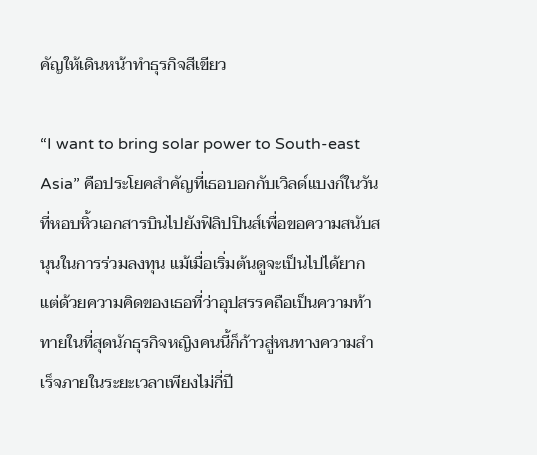คัญให้เดินหน้าทําธุรกิจสีเขียว

“I want to bring solar power to South-east Asia” คือประโยคสําคัญที่เธอบอกกับเวิลด์แบงก์ในวันที่หอบหิ้วเอกสารบินไปยังฟิลิปปินส์เพื่อขอความสนับสนุนในการร่วมลงทุน แม้เมื่อเริ่มต้นดูจะเป็นไปได้ยากแต่ด้วยความคิดของเธอที่ว่าอุปสรรคถือเป็นความท้าทายในที่สุดนักธุรกิจหญิงคนนี้ก็ก้าวสู่หนทางความสําเร็จภายในระยะเวลาเพียงไม่กี่ปี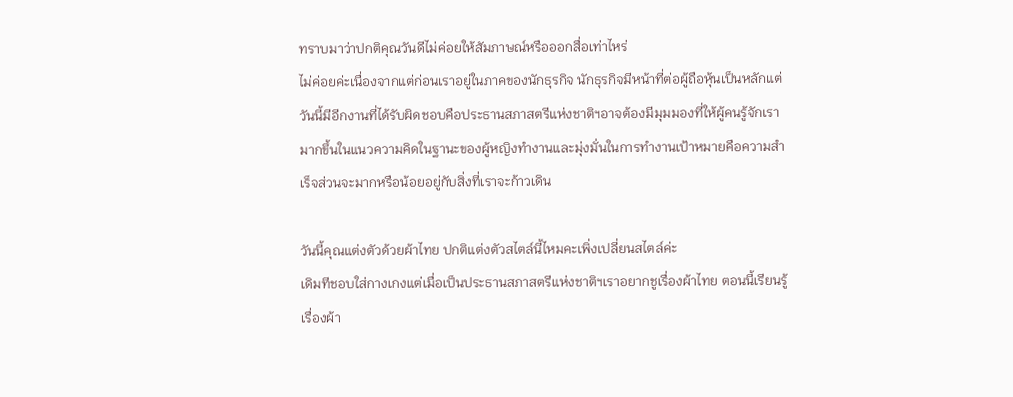ทราบมาว่าปกติคุณวันดีไม่ค่อยให้สัมภาษณ์หรือออกสื่อเท่าไหร่
ไม่ค่อยค่ะเนื่องจากแต่ก่อนเราอยู่ในภาคของนักธุรกิจ นักธุรกิจมีหน้าที่ต่อผู้ถือหุ้นเป็นหลักแต่วันนี้มีอีกงานที่ได้รับผิดชอบคือประธานสภาสตรีแห่งชาติฯอาจต้องมีมุมมองที่ให้ผู้คนรู้จักเรามากขึ้นในแนวความคิดในฐานะของผู้หญิงทํางานและมุ่งมั่นในการทํางานเป้าหมายคือความสําเร็จส่วนจะมากหรือน้อยอยู่กับสิ่งที่เราจะก้าวเดิน

วันนี้คุณแต่งตัวด้วยผ้าไทย ปกติแต่งตัวสไตล์นี้ไหมคะเพิ่งเปลี่ยนสไตล์ค่ะ
เดิมทีชอบใส่กางเกงแต่เมื่อเป็นประธานสภาสตรีแห่งชาติฯเราอยากชูเรื่องผ้าไทย ตอนนี้เรียนรู้เรื่องผ้า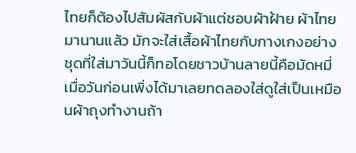ไทยก็ต้องไปสัมผัสกับผ้าแต่ชอบผ้าฝ้าย ผ้าไทย มานานแล้ว มักจะใส่เสื้อผ้าไทยกับกางเกงอย่างชุดที่ใส่มาวันนี้ก็ทอโดยชาวบ้านลายนี้คือมัดหมี่ เมื่อวันก่อนเพิ่งได้มาเลยทดลองใส่ดูใส่เป็นเหมือนผ้าถุงทํางานถ้า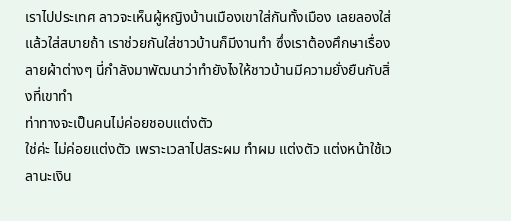เราไปประเทศ ลาวจะเห็นผู้หญิงบ้านเมืองเขาใส่กันทั้งเมือง เลยลองใส่แล้วใส่สบายถ้า เราช่วยกันใส่ชาวบ้านก็มีงานทํา ซึ่งเราต้องศึกษาเรื่องลายผ้าต่างๆ นี่กําลังมาพัฒนาว่าทํายังไงให้ชาวบ้านมีความยั่งยืนกับสิ่งที่เขาทํา
ท่าทางจะเป็นคนไม่ค่อยชอบแต่งตัว
ใช่ค่ะ ไม่ค่อยแต่งตัว เพราะเวลาไปสระผม ทําผม แต่งตัว แต่งหน้าใช้เวลานะเงิน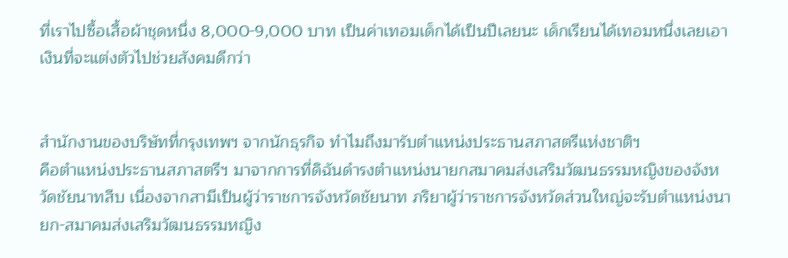ที่เราไปซื้อเสื้อผ้าชุดหนึ่ง 8,000-9,000 บาท เป็นค่าเทอมเด็กได้เป็นปีเลยนะ เด็กเรียนได้เทอมหนึ่งเลยเอาเงินที่จะแต่งตัวไปช่วยสังคมดีกว่า


สำนักงานของบริษัทที่กรุงเทพฯ จากนักธุรกิจ ทําไมถึงมารับตําแหน่งประธานสภาสตรีแห่งชาติฯ
คือตําแหน่งประธานสภาสตรีฯ มาจากการที่ดิฉันดํารงตําแหน่งนายกสมาคมส่งเสริมวัฒนธรรมหญิงของจังหวัดชัยนาทสืบ เนื่องจากสามีเป็นผู้ว่าราชการจังหวัดชัยนาท ภริยาผู้ว่าราชการจังหวัดส่วนใหญ่จะรับตําแหน่งนายก-สมาคมส่งเสริมวัฒนธรรมหญิง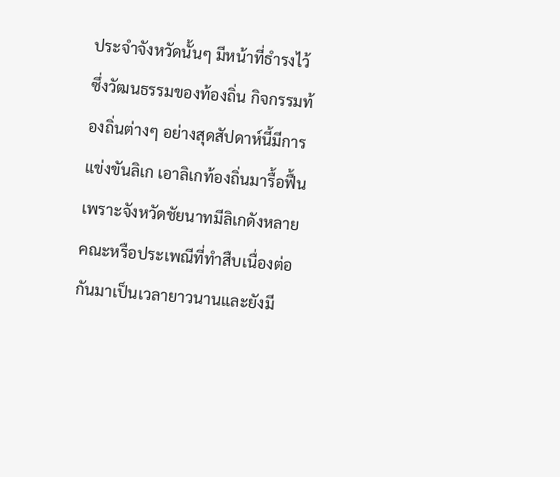ประจําจังหวัดนั้นๆ มีหน้าที่ธํารงไว้ซึ่งวัฒนธรรมของท้องถิ่น กิจกรรมท้องถิ่นต่างๆ อย่างสุดสัปดาห์นี้มีการแข่งขันลิเก เอาลิเกท้องถิ่นมารื้อฟื้นเพราะจังหวัดชัยนาทมีลิเกดังหลายคณะหรือประเพณีที่ทําสืบเนื่องต่อกันมาเป็นเวลายาวนานและยังมี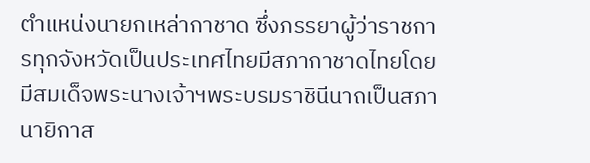ตําแหน่งนายกเหล่ากาชาด ซึ่งภรรยาผู้ว่าราชการทุกจังหวัดเป็นประเทศไทยมีสภากาชาดไทยโดยมีสมเด็จพระนางเจ้าฯพระบรมราชินีนาถเป็นสภานายิกาส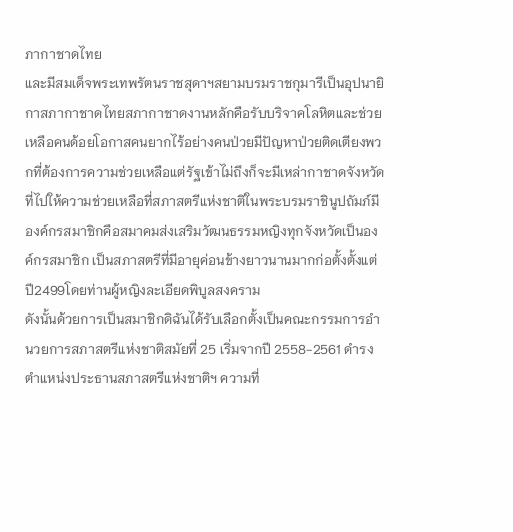ภากาชาดไทย
และมีสมเด็จพระเทพรัตนราชสุดาฯสยามบรมราชกุมารีเป็นอุปนายิกาสภากาชาดไทยสภากาชาดงานหลักคือรับบริจาคโลหิตและช่วยเหลือคนด้อยโอกาสคนยากไร้อย่างคนป่วยมีปัญหาป่วยติดเตียงพวกที่ต้องการความช่วยเหลือแต่รัฐเข้าไม่ถึงก็จะมีเหล่ากาชาดจังหวัดที่ไปให้ความช่วยเหลือที่สภาสตรีแห่งชาติในพระบรมราชินูปถัมภ์มีองค์กรสมาชิกคือสมาคมส่งเสริมวัฒนธรรมหญิงทุกจังหวัดเป็นองค์กรสมาชิก เป็นสภาสตรีที่มีอายุค่อนข้างยาวนานมากก่อตั้งตั้งแต่ปี2499โดยท่านผู้หญิงละเอียดพิบูลสงคราม
ดังนั้นด้วยการเป็นสมาชิกดิฉันได้รับเลือกตั้งเป็นคณะกรรมการอํานวยการสภาสตรีแห่งชาติสมัยที่ 25 เริ่มจากปี 2558-2561 ดํารงตําแหน่งประธานสภาสตรีแห่งชาติฯ ความที่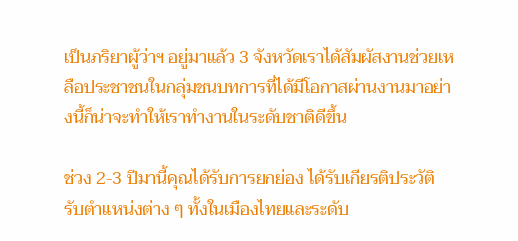เป็นภริยาผู้ว่าฯ อยู่มาแล้ว 3 จังหวัดเราได้สัมผัสงานช่วยเหลือประชาชนในกลุ่มชนบทการที่ได้มีโอกาสผ่านงานมาอย่างนี้ก็น่าจะทําให้เราทํางานในระดับชาติดีขึ้น

ช่วง 2-3 ปีมานี้คุณได้รับการยกย่อง ได้รับเกียรติประวัติ รับตําแหน่งต่าง ๆ ทั้งในเมืองไทยและระดับ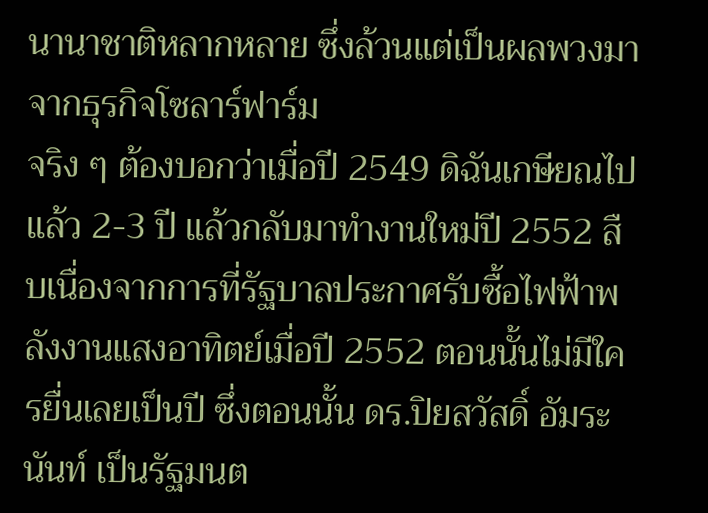นานาชาติหลากหลาย ซึ่งล้วนแต่เป็นผลพวงมาจากธุรกิจโซลาร์ฟาร์ม
จริง ๆ ต้องบอกว่าเมื่อปี 2549 ดิฉันเกษียณไปแล้ว 2-3 ปี แล้วกลับมาทํางานใหม่ปี 2552 สืบเนื่องจากการที่รัฐบาลประกาศรับซื้อไฟฟ้าพลังงานแสงอาทิตย์เมื่อปี 2552 ตอนนั้นไม่มีใครยื่นเลยเป็นปี ซึ่งตอนนั้น ดร.ปิยสวัสดิ์ อัมระนันท์ เป็นรัฐมนต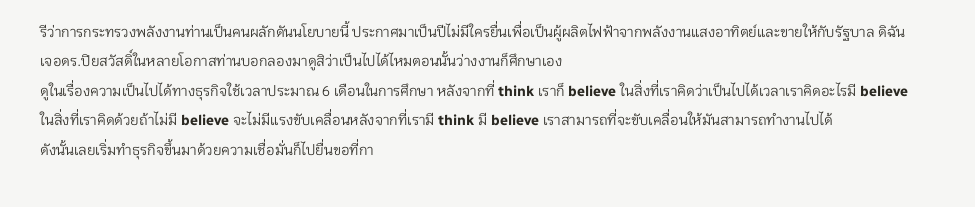รีว่าการกระทรวงพลังงานท่านเป็นคนผลักดันนโยบายนี้ ประกาศมาเป็นปีไม่มีใครยื่นเพื่อเป็นผู้ผลิตไฟฟ้าจากพลังงานแสงอาทิตย์และขายให้กับรัฐบาล ดิฉันเจอดร.ปิยสวัสดิ์ในหลายโอกาสท่านบอกลองมาดูสิว่าเป็นไปได้ไหมตอนนั้นว่างงานก็ศึกษาเอง
ดูในเรื่องความเป็นไปได้ทางธุรกิจใช้เวลาประมาณ 6 เดือนในการศึกษา หลังจากที่ think เราก็ believe ในสิ่งที่เราคิดว่าเป็นไปได้เวลาเราคิดอะไรมี believe ในสิ่งที่เราคิดด้วยถ้าไม่มี believe จะไม่มีแรงขับเคลื่อนหลังจากที่เรามี think มี believe เราสามารถที่จะขับเคลื่อนให้มันสามารถทํางานไปได้
ดังนั้นเลยเริ่มทําธุรกิจขึ้นมาด้วยความเชื่อมั่นก็ไปยื่นขอที่กา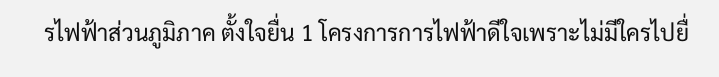รไฟฟ้าส่วนภูมิภาค ตั้งใจยื่น 1 โครงการการไฟฟ้าดีใจเพราะไม่มีใครไปยื่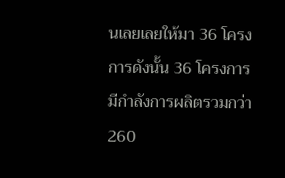นเลยเลยให้มา 36 โครงการดังนั้น 36 โครงการมีกําลังการผลิตรวมกว่า 260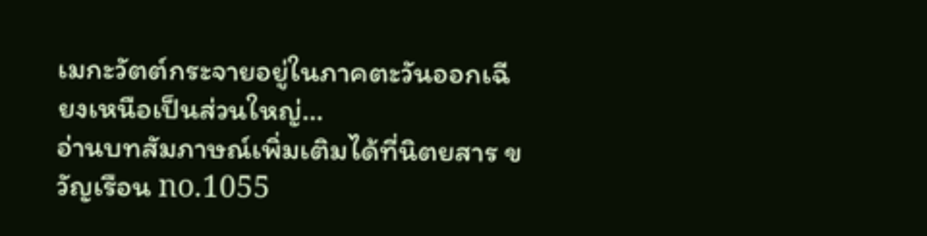เมกะวัตต์กระจายอยู่ในภาคตะวันออกเฉียงเหนือเป็นส่วนใหญ่…
อ่านบทสัมภาษณ์เพิ่มเติมได้ที่นิตยสาร ขวัญเรือน no.1055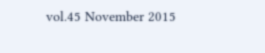vol.45 November 2015